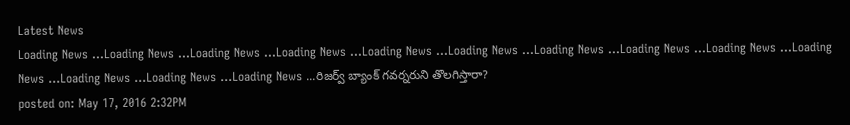Latest News
Loading News ...Loading News ...Loading News ...Loading News ...Loading News ...Loading News ...Loading News ...Loading News ...Loading News ...Loading News ...Loading News ...Loading News ...Loading News ...రిజర్వ్ బ్యాంక్ గవర్నరుని తొలగిస్తారా?
posted on: May 17, 2016 2:32PM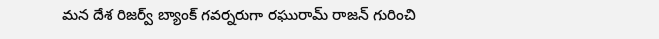మన దేశ రిజర్వ్ బ్యాంక్ గవర్నరుగా రఘురామ్ రాజన్ గురించి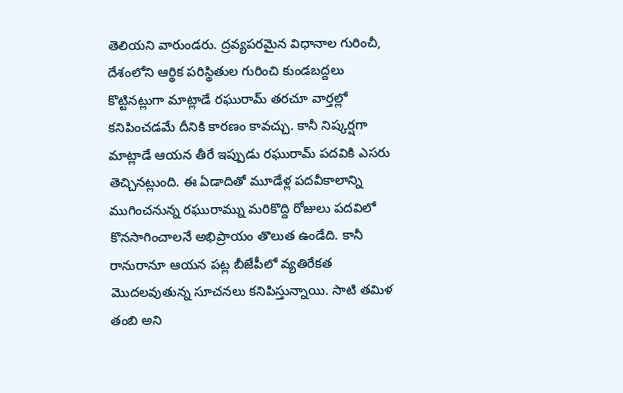తెలియని వారుండరు. ద్రవ్యపరమైన విధానాల గురించీ, దేశంలోని ఆర్థిక పరిస్థితుల గురించి కుండబద్దలు కొట్టినట్లుగా మాట్లాడే రఘురామ్ తరచూ వార్తల్లో కనిపించడమే దీనికి కారణం కావచ్చు. కానీ నిష్కర్షగా మాట్లాడే ఆయన తీరే ఇప్పుడు రఘురామ్ పదవికి ఎసరు తెచ్చినట్లుంది. ఈ ఏడాదితో మూడేళ్ల పదవీకాలాన్ని ముగించనున్న రఘురామ్ను మరికొద్ది రోజులు పదవిలో కొనసాగించాలనే అభిప్రాయం తొలుత ఉండేది. కానీ రానురానూ ఆయన పట్ల బీజేపీలో వ్యతిరేకత మొదలవుతున్న సూచనలు కనిపిస్తున్నాయి. సాటి తమిళ తంబి అని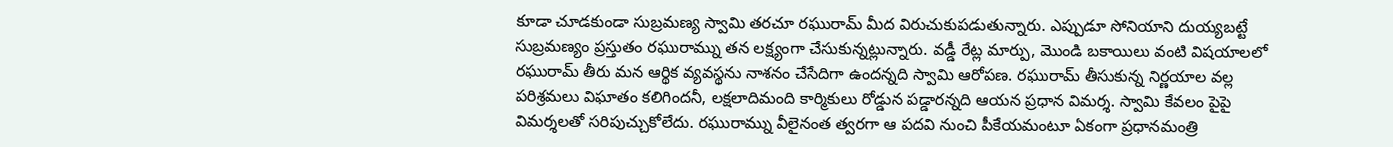కూడా చూడకుండా సుబ్రమణ్య స్వామి తరచూ రఘురామ్ మీద విరుచుకుపడుతున్నారు. ఎప్పుడూ సోనియాని దుయ్యబట్టే సుబ్రమణ్యం ప్రస్తుతం రఘురామ్ను తన లక్ష్యంగా చేసుకున్నట్లున్నారు. వడ్డీ రేట్ల మార్పు, మొండి బకాయిలు వంటి విషయాలలో రఘురామ్ తీరు మన ఆర్థిక వ్యవస్థను నాశనం చేసేదిగా ఉందన్నది స్వామి ఆరోపణ. రఘురామ్ తీసుకున్న నిర్ణయాల వల్ల పరిశ్రమలు విఘాతం కలిగిందనీ, లక్షలాదిమంది కార్మికులు రోడ్డున పడ్డారన్నది ఆయన ప్రధాన విమర్శ. స్వామి కేవలం పైపై విమర్శలతో సరిపుచ్చుకోలేదు. రఘురామ్ను వీలైనంత త్వరగా ఆ పదవి నుంచి పీకేయమంటూ ఏకంగా ప్రధానమంత్రి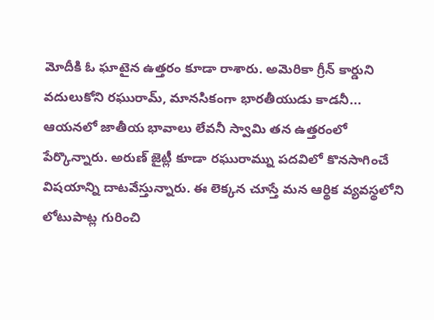మోదీకి ఓ ఘాటైన ఉత్తరం కూడా రాశారు. అమెరికా గ్రీన్ కార్డుని వదులుకోని రఘురామ్, మానసికంగా భారతీయుడు కాడనీ... ఆయనలో జాతీయ భావాలు లేవనీ స్వామి తన ఉత్తరంలో పేర్కొన్నారు. అరుణ్ జైట్లీ కూడా రఘురామ్ను పదవిలో కొనసాగించే విషయాన్ని దాటవేస్తున్నారు. ఈ లెక్కన చూస్తే మన ఆర్థిక వ్యవస్థలోని లోటుపాట్ల గురించి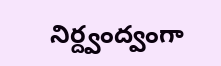నిర్ద్వంద్వంగా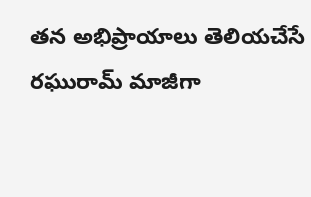తన అభిప్రాయాలు తెలియచేసే రఘురామ్ మాజీగా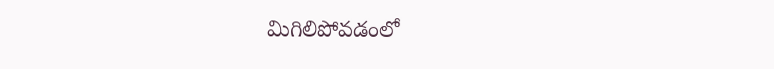మిగిలిపోవడంలో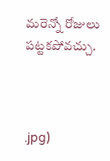మరెన్నో రోజులు పట్టకపోవచ్చు.



.jpg)